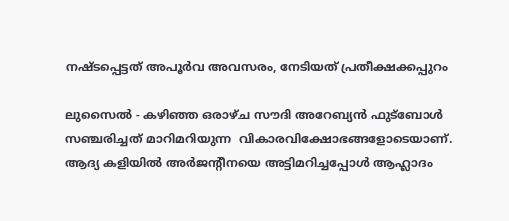നഷ്ടപ്പെട്ടത് അപൂര്‍വ അവസരം, നേടിയത് പ്രതീക്ഷക്കപ്പുറം

ലുസൈല്‍ - കഴിഞ്ഞ ഒരാഴ്ച സൗദി അറേബ്യന്‍ ഫുട്‌ബോള്‍ സഞ്ചരിച്ചത് മാറിമറിയുന്ന  വികാരവിക്ഷോഭങ്ങളോടെയാണ്. ആദ്യ കളിയില്‍ അര്‍ജന്റീനയെ അട്ടിമറിച്ചപ്പോള്‍ ആഹ്ലാദം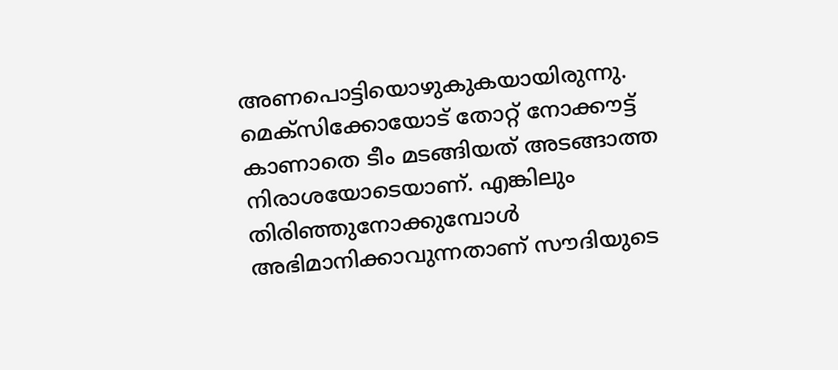അണപൊട്ടിയൊഴുകുകയായിരുന്നു. മെക്‌സിക്കോയോട് തോറ്റ് നോക്കൗട്ട് കാണാതെ ടീം മടങ്ങിയത് അടങ്ങാത്ത നിരാശയോടെയാണ്. എങ്കിലും തിരിഞ്ഞുനോക്കുമ്പോള്‍ അഭിമാനിക്കാവുന്നതാണ് സൗദിയുടെ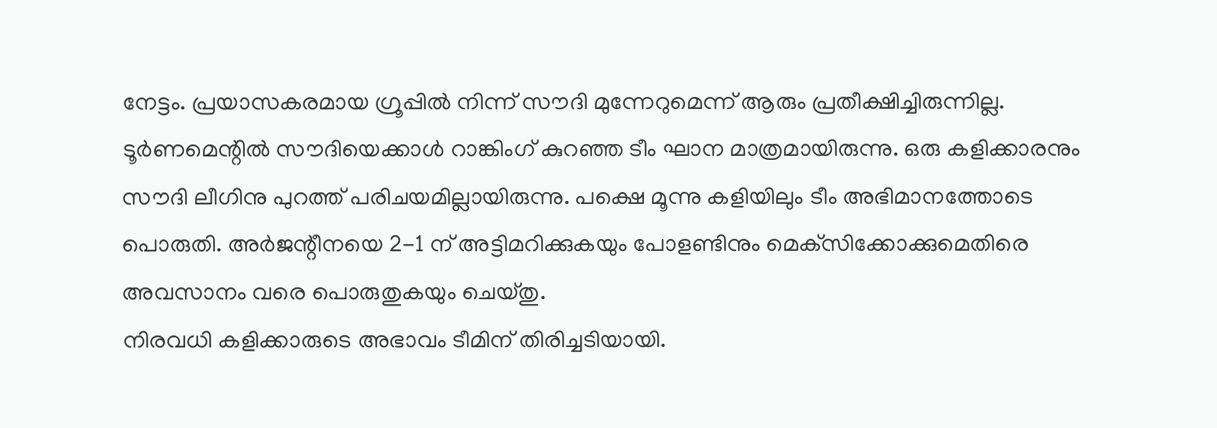നേട്ടം. പ്രയാസകരമായ ഗ്രൂപ്പില്‍ നിന്ന് സൗദി മുന്നേറുമെന്ന് ആരും പ്രതീക്ഷിച്ചിരുന്നില്ല. ടൂര്‍ണമെന്റില്‍ സൗദിയെക്കാള്‍ റാങ്കിംഗ് കുറഞ്ഞ ടീം ഘാന മാത്രമായിരുന്നു. ഒരു കളിക്കാരനും സൗദി ലീഗിനു പുറത്ത് പരിചയമില്ലായിരുന്നു. പക്ഷെ മൂന്നു കളിയിലും ടീം അഭിമാനത്തോടെ പൊരുതി. അര്‍ജന്റീനയെ 2-1 ന് അട്ടിമറിക്കുകയും പോളണ്ടിനും മെക്‌സിക്കോക്കുമെതിരെ അവസാനം വരെ പൊരുതുകയും ചെയ്തു.
നിരവധി കളിക്കാരുടെ അഭാവം ടീമിന് തിരിച്ചടിയായി.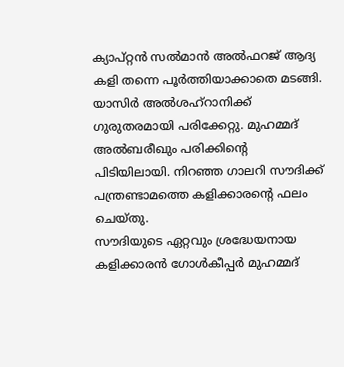ക്യാപ്റ്റന്‍ സല്‍മാന്‍ അല്‍ഫറജ് ആദ്യ കളി തന്നെ പൂര്‍ത്തിയാക്കാതെ മടങ്ങി. യാസിര്‍ അല്‍ശഹ്‌റാനിക്ക് ഗുരുതരമായി പരിക്കേറ്റു. മുഹമ്മദ് അല്‍ബരീഖും പരിക്കിന്റെ പിടിയിലായി. നിറഞ്ഞ ഗാലറി സൗദിക്ക് പന്ത്രണ്ടാമത്തെ കളിക്കാരന്റെ ഫലം ചെയ്തു.
സൗദിയുടെ ഏറ്റവും ശ്രദ്ധേയനായ കളിക്കാരന്‍ ഗോള്‍കീപ്പര്‍ മുഹമ്മദ്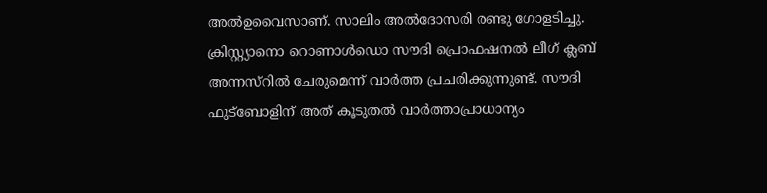അല്‍ഉവൈസാണ്. സാലിം അല്‍ദോസരി രണ്ടു ഗോളടിച്ചു. ക്രിസ്റ്റ്യാനൊ റൊണാള്‍ഡൊ സൗദി പ്രൊഫഷനല്‍ ലീഗ് ക്ലബ് അന്നസ്‌റില്‍ ചേരുമെന്ന് വാര്‍ത്ത പ്രചരിക്കുന്നുണ്ട്. സൗദി ഫുട്‌ബോളിന് അത് കൂടുതല്‍ വാര്‍ത്താപ്രാധാന്യം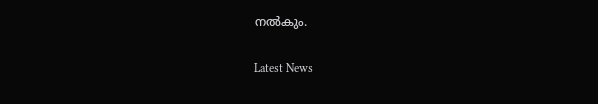നല്‍കും.

Latest News